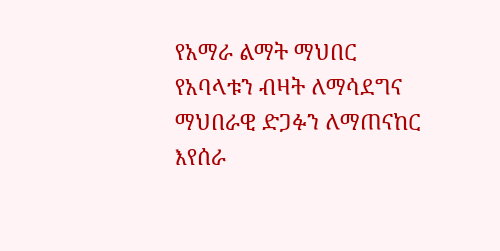የአማራ ልማት ማህበር የአባላቱን ብዛት ለማሳደግና ማህበራዊ ድጋፉን ለማጠናከር እየሰራ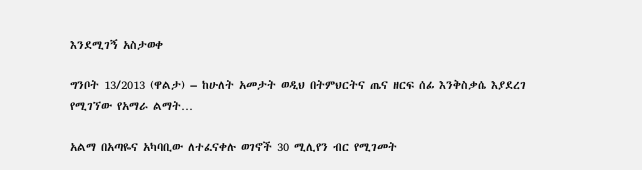እንደሚገኝ አስታወቀ

ግንቦት 13/2013 (ዋልታ) – ከሁለት አመታት ወዲህ በትምህርትና ጤና ዘርፍ ሰፊ እንቅስቃሴ እያደረገ የሚገኘው የአማራ ልማት…

አልማ በአጣዬና አካባቢው ለተፈናቀሉ ወገኖች 30 ሚሊየን ብር የሚገመት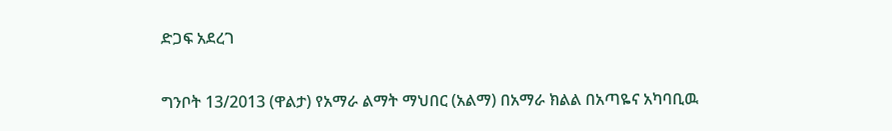ድጋፍ አደረገ

ግንቦት 13/2013 (ዋልታ) የአማራ ልማት ማህበር (አልማ) በአማራ ክልል በአጣዬና አካባቢዉ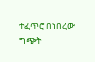ተፈጥሮ በነበረው ግጭት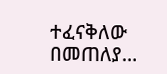ተፈናቅለው በመጠለያ…